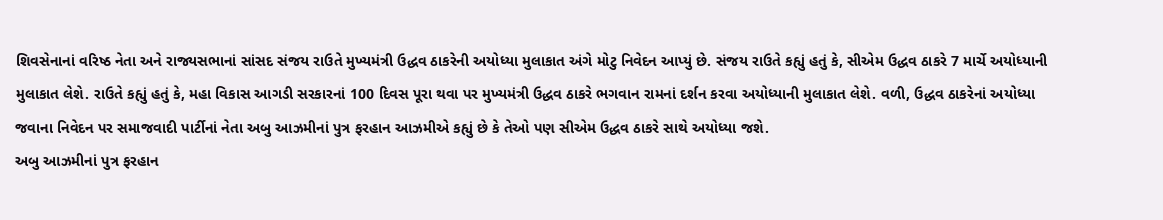શિવસેનાનાં વરિષ્ઠ નેતા અને રાજ્યસભાનાં સાંસદ સંજય રાઉતે મુખ્યમંત્રી ઉદ્ધવ ઠાકરેની અયોધ્યા મુલાકાત અંગે મોટુ નિવેદન આપ્યું છે. સંજય રાઉતે કહ્યું હતું કે, સીએમ ઉદ્ધવ ઠાકરે 7 માર્ચે અયોધ્યાની મુલાકાત લેશે. રાઉતે કહ્યું હતું કે, મહા વિકાસ આગડી સરકારનાં 100 દિવસ પૂરા થવા પર મુખ્યમંત્રી ઉદ્ધવ ઠાકરે ભગવાન રામનાં દર્શન કરવા અયોધ્યાની મુલાકાત લેશે. વળી, ઉદ્ધવ ઠાકરેનાં અયોધ્યા જવાના નિવેદન પર સમાજવાદી પાર્ટીનાં નેતા અબુ આઝમીનાં પુત્ર ફરહાન આઝમીએ કહ્યું છે કે તેઓ પણ સીએમ ઉદ્ધવ ઠાકરે સાથે અયોધ્યા જશે.
અબુ આઝમીનાં પુત્ર ફરહાન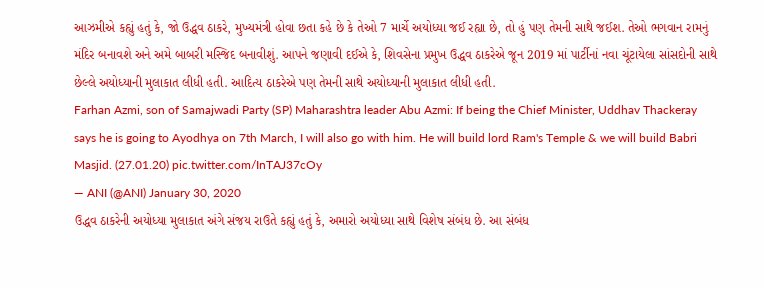આઝમીએ કહ્યું હતું કે, જો ઉદ્ધવ ઠાકરે, મુખ્યમંત્રી હોવા છતા કહે છે કે તેઓ 7 માર્ચે અયોધ્યા જઈ રહ્યા છે, તો હું પણ તેમની સાથે જઈશ. તેઓ ભગવાન રામનું મંદિર બનાવશે અને અમે બાબરી મસ્જિદ બનાવીશું. આપને જણાવી દઈએ કે, શિવસેના પ્રમુખ ઉદ્ધવ ઠાકરેએ જૂન 2019 માં પાર્ટીનાં નવા ચૂંટાયેલા સાંસદોની સાથે છેલ્લે અયોધ્યાની મુલાકાત લીધી હતી. આદિત્ય ઠાકરેએ પણ તેમની સાથે અયોધ્યાની મુલાકાત લીધી હતી.
Farhan Azmi, son of Samajwadi Party (SP) Maharashtra leader Abu Azmi: If being the Chief Minister, Uddhav Thackeray says he is going to Ayodhya on 7th March, I will also go with him. He will build lord Ram's Temple & we will build Babri Masjid. (27.01.20) pic.twitter.com/InTAJ37cOy
— ANI (@ANI) January 30, 2020
ઉદ્ધવ ઠાકરેની અયોધ્યા મુલાકાત અંગે સંજય રાઉતે કહ્યું હતું કે, અમારો અયોધ્યા સાથે વિશેષ સંબંધ છે. આ સંબંધ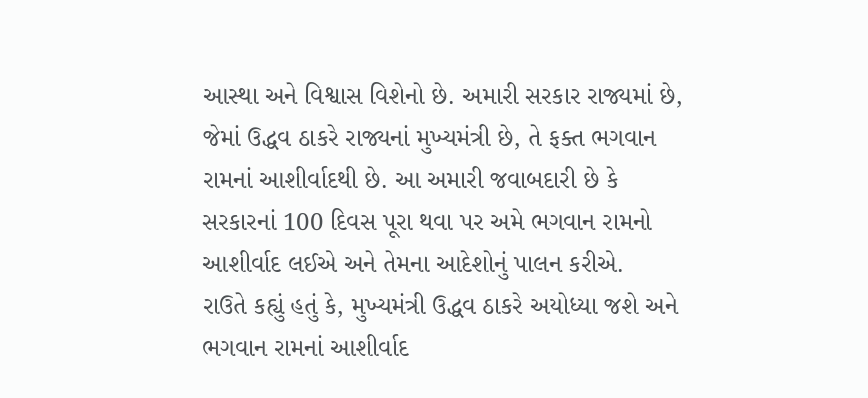આસ્થા અને વિશ્વાસ વિશેનો છે. અમારી સરકાર રાજ્યમાં છે, જેમાં ઉદ્ધવ ઠાકરે રાજ્યનાં મુખ્યમંત્રી છે, તે ફક્ત ભગવાન રામનાં આશીર્વાદથી છે. આ અમારી જવાબદારી છે કે સરકારનાં 100 દિવસ પૂરા થવા પર અમે ભગવાન રામનો આશીર્વાદ લઈએ અને તેમના આદેશોનું પાલન કરીએ.
રાઉતે કહ્યું હતું કે, મુખ્યમંત્રી ઉદ્ધવ ઠાકરે અયોધ્યા જશે અને ભગવાન રામનાં આશીર્વાદ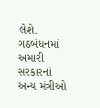લેશે. ગઠબંધનમાં અમારી સરકારનાં અન્ય મંત્રીઓ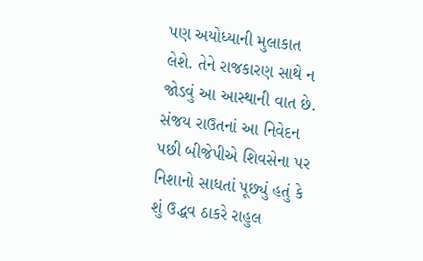પણ અયોધ્યાની મુલાકાત લેશે. તેને રાજકારણ સાથે ન જોડવું આ આસ્થાની વાત છે. સંજય રાઉતનાં આ નિવેદન પછી બીજેપીએ શિવસેના પર નિશાનો સાધતાં પૂછ્યું હતું કે શું ઉદ્ધવ ઠાકરે રાહુલ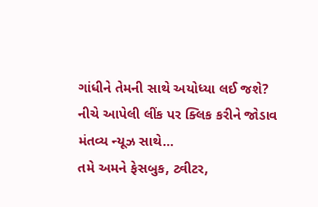ગાંધીને તેમની સાથે અયોધ્યા લઈ જશે?
નીચે આપેલી લીંક પર ક્લિક કરીને જોડાવ મંતવ્ય ન્યૂઝ સાથે…
તમે અમને ફેસબુક, ટ્વીટર,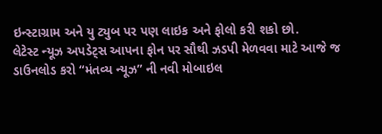ઇન્સ્ટાગ્રામ અને યુ ટ્યુબ પર પણ લાઇક અને ફોલો કરી શકો છો.
લેટેસ્ટ ન્યૂઝ અપડેટ્સ આપના ફોન પર સૌથી ઝડપી મેળવવા માટે આજે જ ડાઉનલોડ કરો “મંતવ્ય ન્યૂઝ” ની નવી મોબાઇલ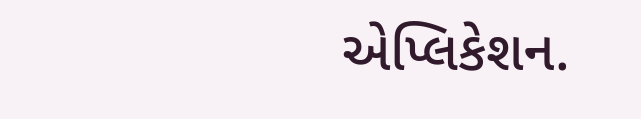એપ્લિકેશન.